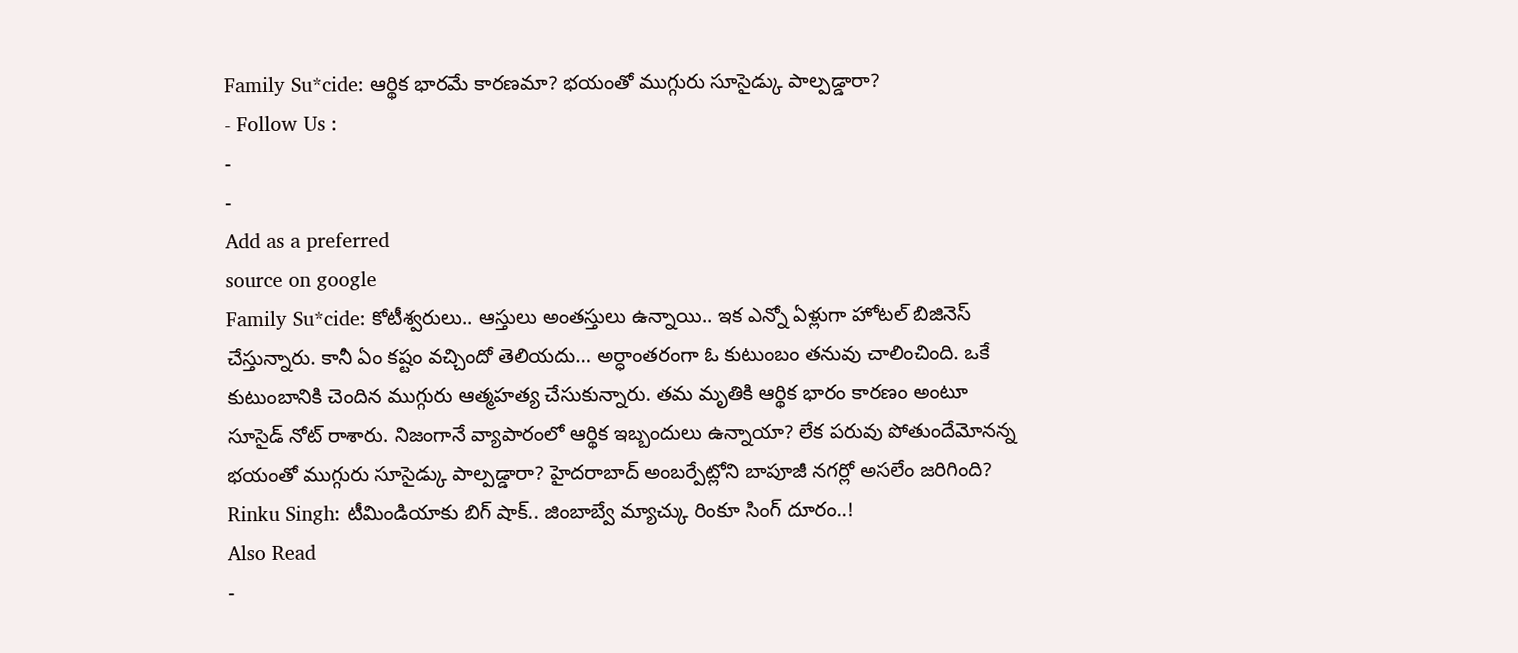Family Su*cide: ఆర్థిక భారమే కారణమా? భయంతో ముగ్గురు సూసైడ్కు పాల్పడ్డారా?
- Follow Us :
-
-
Add as a preferred
source on google
Family Su*cide: కోటీశ్వరులు.. ఆస్తులు అంతస్తులు ఉన్నాయి.. ఇక ఎన్నో ఏళ్లుగా హోటల్ బిజినెస్ చేస్తున్నారు. కానీ ఏం కష్టం వచ్చిందో తెలియదు… అర్ధాంతరంగా ఓ కుటుంబం తనువు చాలించింది. ఒకే కుటుంబానికి చెందిన ముగ్గురు ఆత్మహత్య చేసుకున్నారు. తమ మృతికి ఆర్థిక భారం కారణం అంటూ సూసైడ్ నోట్ రాశారు. నిజంగానే వ్యాపారంలో ఆర్థిక ఇబ్బందులు ఉన్నాయా? లేక పరువు పోతుందేమోనన్న భయంతో ముగ్గురు సూసైడ్కు పాల్పడ్డారా? హైదరాబాద్ అంబర్పేట్లోని బాపూజీ నగర్లో అసలేం జరిగింది?
Rinku Singh: టీమిండియాకు బిగ్ షాక్.. జింబాబ్వే మ్యాచ్కు రింకూ సింగ్ దూరం..!
Also Read
-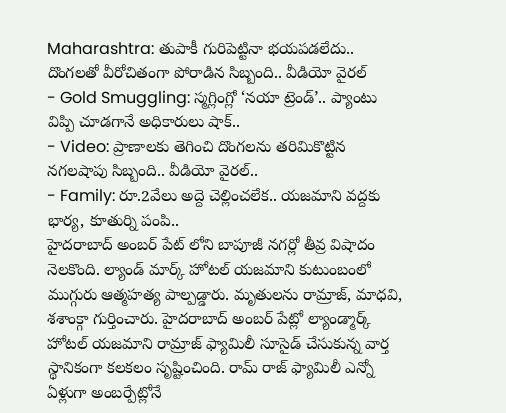Maharashtra: తుపాకీ గురిపెట్టినా భయపడలేదు.. దొంగలతో వీరోచితంగా పోరాడిన సిబ్బంది.. వీడియో వైరల్
- Gold Smuggling: స్మగ్లింగ్లో ‘నయా ట్రెండ్’.. ప్యాంటు విప్పి చూడగానే అధికారులు షాక్..
- Video: ప్రాణాలకు తెగించి దొంగలను తరిమికొట్టిన నగలషాపు సిబ్బంది.. వీడియో వైరల్..
- Family: రూ.2వేలు అద్దె చెల్లించలేక.. యజమాని వద్దకు భార్య, కూతుర్ని పంపి..
హైదరాబాద్ అంబర్ పేట్ లోని బాపూజీ నగర్లో తీవ్ర విషాదం నెలకొంది. ల్యాండ్ మార్క్ హోటల్ యజమాని కుటుంబంలో ముగ్గురు ఆత్మహత్య పాల్పడ్డారు. మృతులను రామ్రాజ్, మాధవి, శశాంక్గా గుర్తించారు. హైదరాబాద్ అంబర్ పేట్లో ల్యాండ్మార్క్ హోటల్ యజమాని రామ్రాజ్ ఫ్యామిలీ సూసైడ్ చేసుకున్న వార్త స్థానికంగా కలకలం సృష్టించింది. రామ్ రాజ్ ఫ్యామిలీ ఎన్నో ఏళ్లుగా అంబర్పేట్లోనే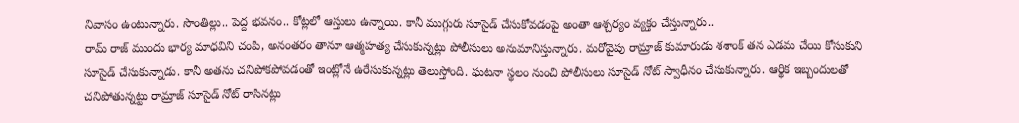నివాసం ఉంటున్నారు. సొంతిల్లు.. పెద్ద భవనం.. కోట్లలో ఆస్తులు ఉన్నాయి. కానీ ముగ్గురు సూసైడ్ చేసుకోవడంపై అంతా ఆశ్చర్యం వ్యక్తం చేస్తున్నారు..
రామ్ రాజ్ ముందు భార్య మాధవిని చంపి, అనంతరం తానూ ఆత్మహత్య చేసుకున్నట్లు పోలీసులు అనుమానిస్తున్నారు. మరోవైపు రామ్రాజ్ కుమారుడు శశాంక్ తన ఎడమ చేయి కోసుకుని సూసైడ్ చేసుకున్నాడు. కానీ అతను చనిపోకపోవడంతో ఇంట్లోనే ఉరేసుకున్నట్లు తెలుస్తోంది. ఘటనా స్థలం నుంచి పోలీసులు సూసైడ్ నోట్ స్వాధీనం చేసుకున్నారు. ఆర్థిక ఇబ్బందులతో చనిపోతున్నట్టు రామ్రాజ్ సూసైడ్ నోట్ రాసినట్లు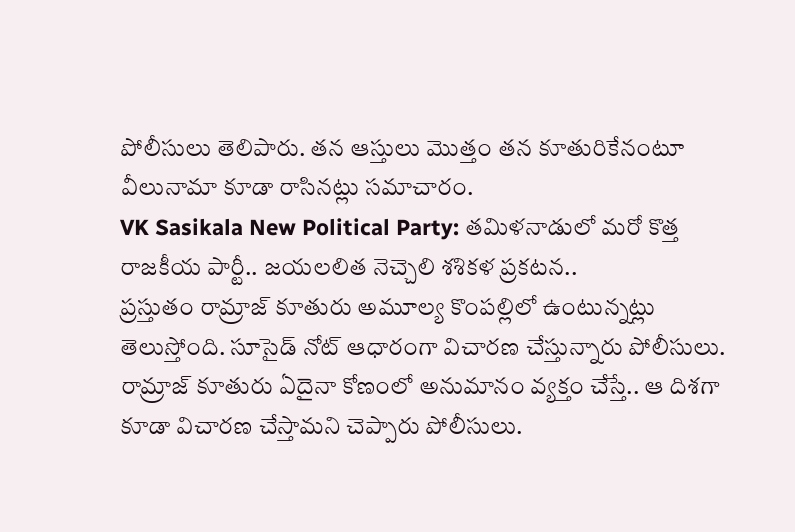పోలీసులు తెలిపారు. తన ఆస్తులు మొత్తం తన కూతురికేనంటూ వీలునామా కూడా రాసినట్లు సమాచారం.
VK Sasikala New Political Party: తమిళనాడులో మరో కొత్త రాజకీయ పార్టీ.. జయలలిత నెచ్చెలి శశికళ ప్రకటన..
ప్రస్తుతం రామ్రాజ్ కూతురు అమూల్య కొంపల్లిలో ఉంటున్నట్లు తెలుస్తోంది. సూసైడ్ నోట్ ఆధారంగా విచారణ చేస్తున్నారు పోలీసులు. రామ్రాజ్ కూతురు ఏదైనా కోణంలో అనుమానం వ్యక్తం చేస్తే.. ఆ దిశగా కూడా విచారణ చేస్తామని చెప్పారు పోలీసులు.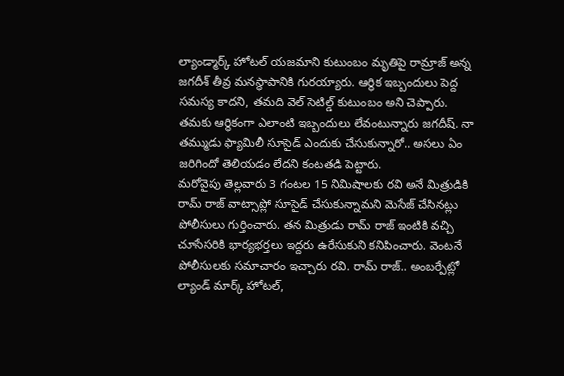ల్యాండ్మార్క్ హోటల్ యజమాని కుటుంబం మృతిపై రామ్రాజ్ అన్న జగదీశ్ తీవ్ర మనస్థాపానికి గురయ్యారు. ఆర్థిక ఇబ్బందులు పెద్ద సమస్య కాదని, తమది వెల్ సెటిల్డ్ కుటుంబం అని చెప్పారు. తమకు ఆర్థికంగా ఎలాంటి ఇబ్బందులు లేవంటున్నారు జగదీష్. నా తమ్ముడు ఫ్యామిలీ సూసైడ్ ఎందుకు చేసుకున్నారో.. అసలు ఏం జరిగిందో తెలియడం లేదని కంటతడి పెట్టారు.
మరోవైపు తెల్లవారు 3 గంటల 15 నిమిషాలకు రవి అనే మిత్రుడికి రామ్ రాజ్ వాట్సాప్లో సూసైడ్ చేసుకున్నామని మెసేజ్ చేసినట్లు పోలీసులు గుర్తించారు. తన మిత్రుడు రామ్ రాజ్ ఇంటికి వచ్చి చూసేసరికి భార్యభర్తలు ఇద్దరు ఉరేసుకుని కనిపించారు. వెంటనే పోలీసులకు సమాచారం ఇచ్చారు రవి. రామ్ రాజ్.. అంబర్పేట్లో ల్యాండ్ మార్క్ హోటల్,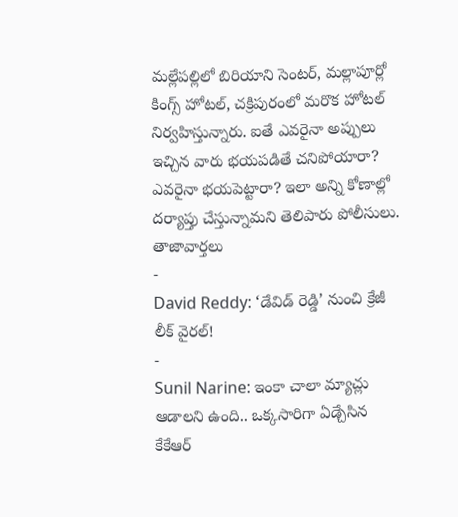మల్లేపల్లిలో బిరియాని సెంటర్, మల్లాపూర్లో కింగ్స్ హోటల్, చక్రిపురంలో మరొక హోటల్ నిర్వహిస్తున్నారు. ఐతే ఎవరైనా అప్పులు ఇచ్చిన వారు భయపడితే చనిపోయారా? ఎవరైనా భయపెట్టారా? ఇలా అన్ని కోణాల్లో దర్యాప్తు చేస్తున్నామని తెలిపారు పోలీసులు.
తాజావార్తలు
-
David Reddy: ‘డేవిడ్ రెడ్డి’ నుంచి క్రేజీ లీక్ వైరల్!
-
Sunil Narine: ఇంకా చాలా మ్యాచ్లు ఆడాలని ఉంది.. ఒక్కసారిగా ఏడ్చేసిన కేకేఆర్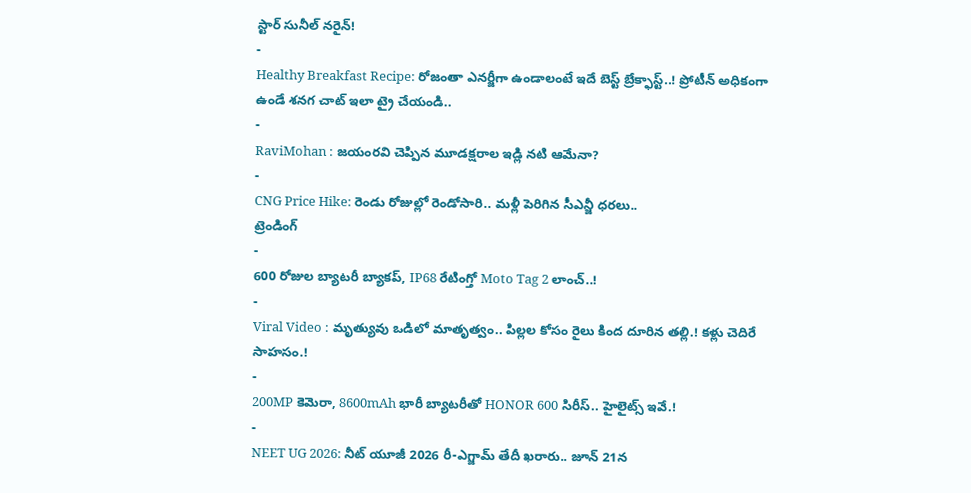స్టార్ సునీల్ నరైన్!
-
Healthy Breakfast Recipe: రోజంతా ఎనర్జీగా ఉండాలంటే ఇదే బెస్ట్ బ్రేక్ఫాస్ట్..! ప్రోటీన్ అధికంగా ఉండే శనగ చాట్ ఇలా ట్రై చేయండి..
-
RaviMohan : జయంరవి చెప్పిన మూడక్షరాల ఇడ్లి నటి ఆమేనా?
-
CNG Price Hike: రెండు రోజుల్లో రెండోసారి.. మళ్లీ పెరిగిన సీఎన్జీ ధరలు..
ట్రెండింగ్
-
600 రోజుల బ్యాటరీ బ్యాకప్, IP68 రేటింగ్తో Moto Tag 2 లాంచ్..!
-
Viral Video : మృత్యువు ఒడిలో మాతృత్వం.. పిల్లల కోసం రైలు కింద దూరిన తల్లి.! కళ్లు చెదిరే సాహసం.!
-
200MP కెమెరా, 8600mAh భారీ బ్యాటరీతో HONOR 600 సిరీస్.. హైలైట్స్ ఇవే.!
-
NEET UG 2026: నీట్ యూజీ 2026 రీ-ఎగ్జామ్ తేదీ ఖరారు.. జూన్ 21న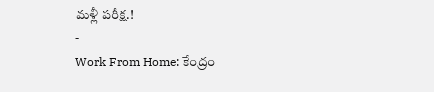మళ్లీ పరీక్ష.!
-
Work From Home: కేంద్రం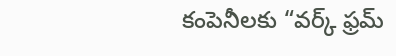కంపెనీలకు “వర్క్ ఫ్రమ్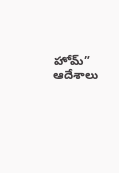హోమ్” ఆదేశాలు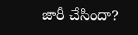జారీ చేసిందా?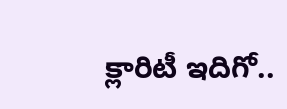క్లారిటీ ఇదిగో..